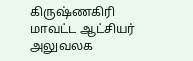கிருஷ்ணகிரி மாவட்ட ஆட்சியர் அலுவலக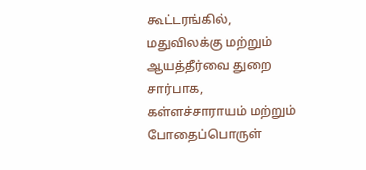கூட்டரங்கில், மதுவிலக்கு மற்றும் ஆயத்தீர்வை துறை சார்பாக, கள்ளச்சாராயம் மற்றும் போதைப்பொருள்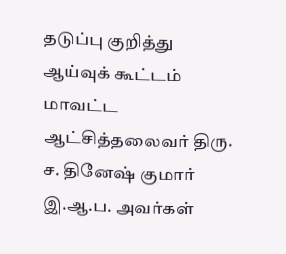தடுப்பு குறித்து ஆய்வுக் கூட்டம் மாவட்ட ஆட்சித்தலைவர் திரு. ச. தினேஷ் குமார் இ.ஆ.ப. அவர்கள்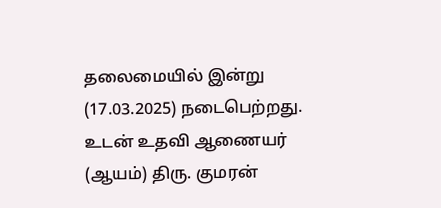தலைமையில் இன்று (17.03.2025) நடைபெற்றது. உடன் உதவி ஆணையர் (ஆயம்) திரு. குமரன்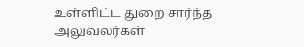உள்ளிட்ட துறை சார்ந்த அலுவலர்கள்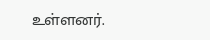உள்ளனர்.